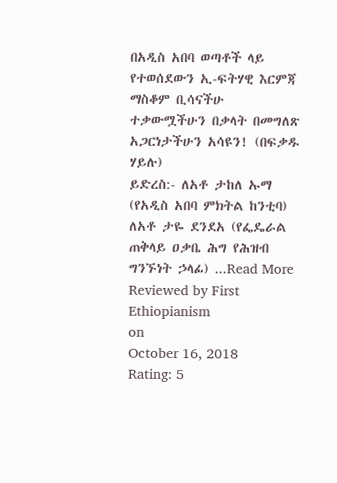በአዲስ አበባ ወጣቶች ላይ የተወሰደውን ኢ-ፍትሃዊ እርምጃ ማስቆም ቢሳናችሁ ተቃውሟችሁን በቃላት በመግለጽ አጋርነታችሁን አሳዩን! (በፍቃዱ ሃይሉ)
ይድረስ:- ለአቶ ታከለ ኡማ (የአዲስ አበባ ምክትል ከንቲባ) ለአቶ ታዬ ደንደአ (የፌዴራል ጠቅላይ ዐቃቤ ሕግ የሕዝብ ግንኙነት ኃላፊ) ...Read More
Reviewed by First Ethiopianism
on
October 16, 2018
Rating: 5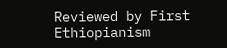Reviewed by First Ethiopianism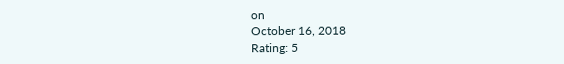on
October 16, 2018
Rating: 5